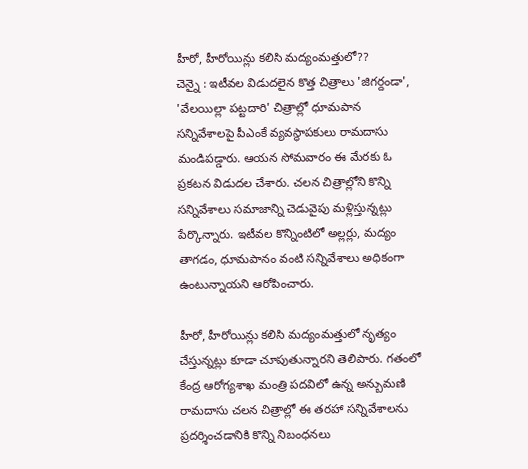హీరో, హీరోయిన్లు కలిసి మద్యంమత్తులో??
చెన్నై : ఇటీవల విడుదలైన కొత్త చిత్రాలు 'జిగర్దండా', 'వేలయిల్లా పట్టదారి' చిత్రాల్లో ధూమపాన సన్నివేశాలపై పీఎంకే వ్యవస్థాపకులు రామదాసు మండిపడ్డారు. ఆయన సోమవారం ఈ మేరకు ఓ ప్రకటన విడుదల చేశారు. చలన చిత్రాల్లోని కొన్ని సన్నివేశాలు సమాజాన్ని చెడువైపు మళ్లిస్తున్నట్లు పేర్కొన్నారు. ఇటీవల కొన్నింటిలో అల్లర్లు, మద్యం తాగడం, ధూమపానం వంటి సన్నివేశాలు అధికంగా ఉంటున్నాయని ఆరోపించారు.

హీరో, హీరోయిన్లు కలిసి మద్యంమత్తులో నృత్యం చేస్తున్నట్లు కూడా చూపుతున్నారని తెలిపారు. గతంలో కేంద్ర ఆరోగ్యశాఖ మంత్రి పదవిలో ఉన్న అన్బుమణి రామదాసు చలన చిత్రాల్లో ఈ తరహా సన్నివేశాలను ప్రదర్శించడానికి కొన్ని నిబంధనలు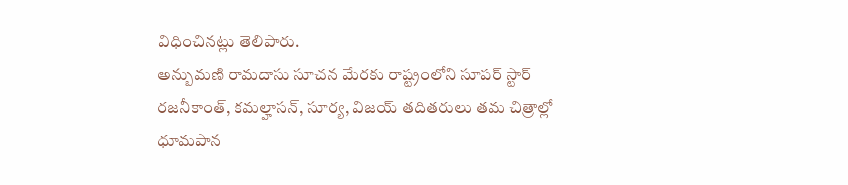విధించినట్లు తెలిపారు.
అన్బుమణి రామదాసు సూచన మేరకు రాష్ట్రంలోని సూపర్ స్టార్ రజనీకాంత్, కమల్హాసన్, సూర్య, విజయ్ తదితరులు తమ చిత్రాల్లో ధూమపాన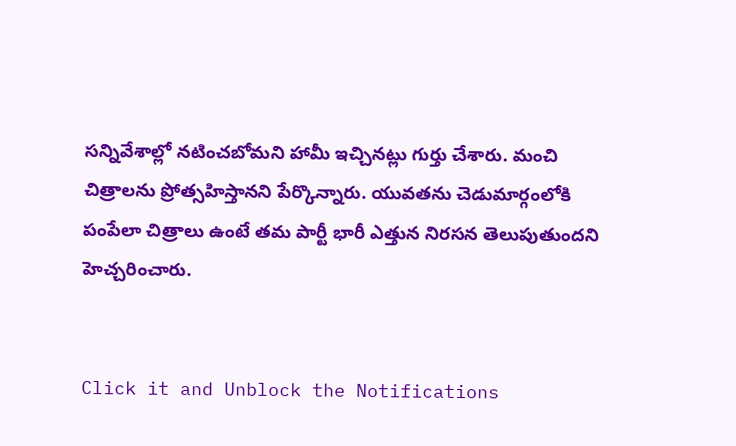సన్నివేశాల్లో నటించబోమని హామీ ఇచ్చినట్లు గుర్తు చేశారు. మంచి చిత్రాలను ప్రోత్సహిస్తానని పేర్కొన్నారు. యువతను చెడుమార్గంలోకి పంపేలా చిత్రాలు ఉంటే తమ పార్టీ భారీ ఎత్తున నిరసన తెలుపుతుందని హెచ్చరించారు.


Click it and Unblock the Notifications